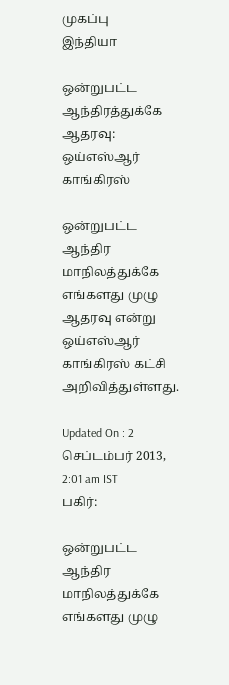முகப்பு
இந்தியா

ஒன்றுபட்ட ஆந்திரத்துக்கே ஆதரவு: ஒய்எஸ்ஆர் காங்கிரஸ்

ஒன்றுபட்ட ஆந்திர மாநிலத்துக்கே எங்களது முழு ஆதரவு என்று ஒய்எஸ்ஆர் காங்கிரஸ் கட்சி அறிவித்துள்ளது.

Updated On : 2 செப்டம்பர் 2013, 2:01 am IST
பகிர்:

ஒன்றுபட்ட ஆந்திர மாநிலத்துக்கே எங்களது முழு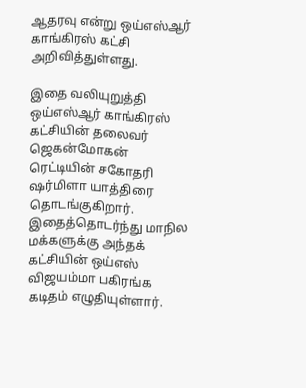ஆதரவு என்று ஒய்எஸ்ஆர் காங்கிரஸ் கட்சி அறிவித்துள்ளது.

இதை வலியுறுத்தி ஒய்எஸ்ஆர் காங்கிரஸ் கட்சியின் தலைவர் ஜெகன்மோகன் ரெட்டியின் சகோதரி ஷர்மிளா யாத்திரை தொடங்குகிறார். இதைத்தொடர்ந்து மாநில மக்களுக்கு அந்தக் கட்சியின் ஒய்எஸ் விஜயம்மா பகிரங்க கடிதம் எழுதியுள்ளார்.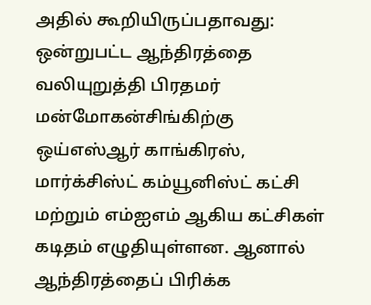அதில் கூறியிருப்பதாவது: ஒன்றுபட்ட ஆந்திரத்தை வலியுறுத்தி பிரதமர் மன்மோகன்சிங்கிற்கு ஒய்எஸ்ஆர் காங்கிரஸ், மார்க்சிஸ்ட் கம்யூனிஸ்ட் கட்சி மற்றும் எம்ஐஎம் ஆகிய கட்சிகள் கடிதம் எழுதியுள்ளன. ஆனால் ஆந்திரத்தைப் பிரிக்க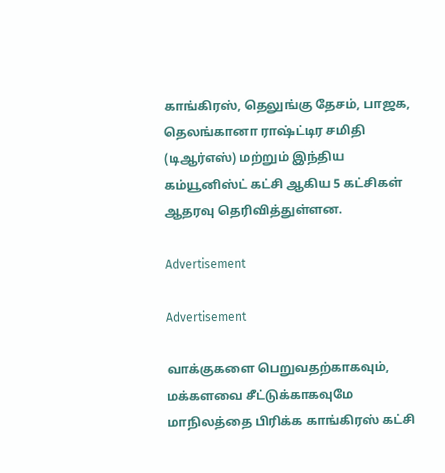காங்கிரஸ், தெலுங்கு தேசம், பாஜக, தெலங்கானா ராஷ்ட்டிர சமிதி (டிஆர்எஸ்) மற்றும் இந்திய கம்யூனிஸ்ட் கட்சி ஆகிய 5 கட்சிகள் ஆதரவு தெரிவித்துள்ளன.

Advertisement

Advertisement

வாக்குகளை பெறுவதற்காகவும், மக்களவை சீட்டுக்காகவுமே மாநிலத்தை பிரிக்க காங்கிரஸ் கட்சி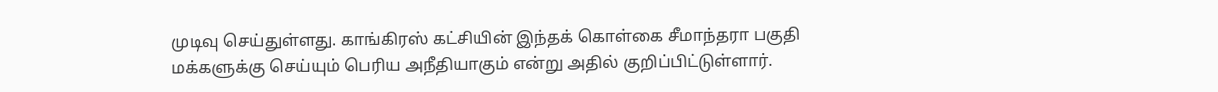முடிவு செய்துள்ளது. காங்கிரஸ் கட்சியின் இந்தக் கொள்கை சீமாந்தரா பகுதி மக்களுக்கு செய்யும் பெரிய அநீதியாகும் என்று அதில் குறிப்பிட்டுள்ளார்.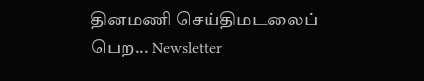தினமணி செய்திமடலைப் பெற... Newsletter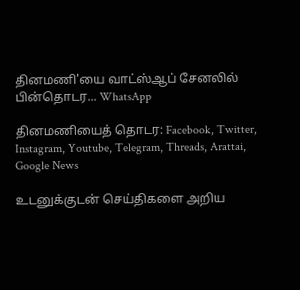தினமணி'யை வாட்ஸ்ஆப் சேனலில் பின்தொடர... WhatsApp

தினமணியைத் தொடர: Facebook, Twitter, Instagram, Youtube, Telegram, Threads, Arattai, Google News

உடனுக்குடன் செய்திகளை அறிய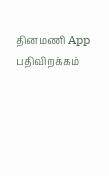தினமணி App பதிவிறக்கம்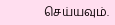செய்யவும்.